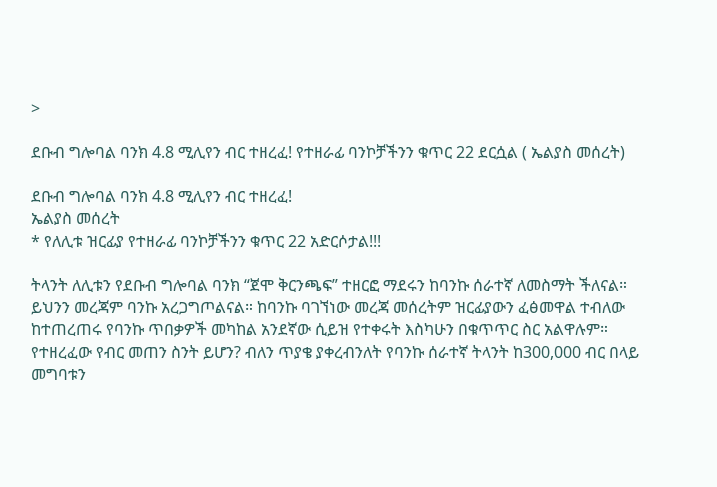>

ደቡብ ግሎባል ባንክ 4.8 ሚሊየን ብር ተዘረፈ! የተዘራፊ ባንኮቻችንን ቁጥር 22 ደርሷል ( ኤልያስ መሰረት)

ደቡብ ግሎባል ባንክ 4.8 ሚሊየን ብር ተዘረፈ!
ኤልያስ መሰረት
* የለሊቱ ዝርፊያ የተዘራፊ ባንኮቻችንን ቁጥር 22 አድርሶታል!!!

ትላንት ለሊቱን የደቡብ ግሎባል ባንክ “ጀሞ ቅርንጫፍ” ተዘርፎ ማደሩን ከባንኩ ሰራተኛ ለመስማት ችለናል። ይህንን መረጃም ባንኩ አረጋግጦልናል። ከባንኩ ባገኘነው መረጃ መሰረትም ዝርፊያውን ፈፅመዋል ተብለው ከተጠረጠሩ የባንኩ ጥበቃዎች መካከል አንደኛው ሲይዝ የተቀሩት እስካሁን በቁጥጥር ስር አልዋሉም።
የተዘረፈው የብር መጠን ስንት ይሆን? ብለን ጥያቄ ያቀረብንለት የባንኩ ሰራተኛ ትላንት ከ300,000 ብር በላይ መግባቱን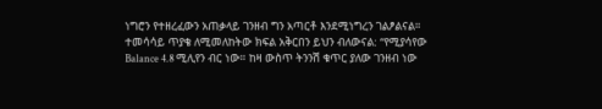ነግሮን የተዘረፈውን አጠቃላይ ገንዘብ ግን አጣርቶ እንደሚነግረን ገልፆልናል። ተመሳሳይ ጥያቄ ለሚመለከትው ክፍል አቅርበን ይህን ብለውናል: “የሚያሳየው Balance 4.8 ሚሊየን ብር ነው። ከዛ ውስጥ ትንንሽ ቁጥር ያለው ገንዘብ ነው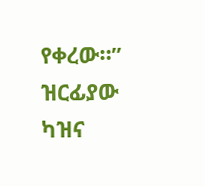የቀረው።” ዝርፊያው ካዝና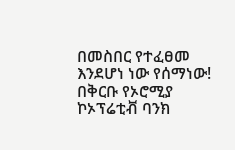በመስበር የተፈፀመ እንደሆነ ነው የሰማነው!
በቅርቡ የኦሮሚያ ኮኦፕሬቲቭ ባንክ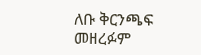ለቡ ቅርንጫፍ መዘረፉም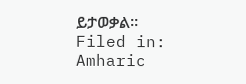ይታወቃል።
Filed in: Amharic